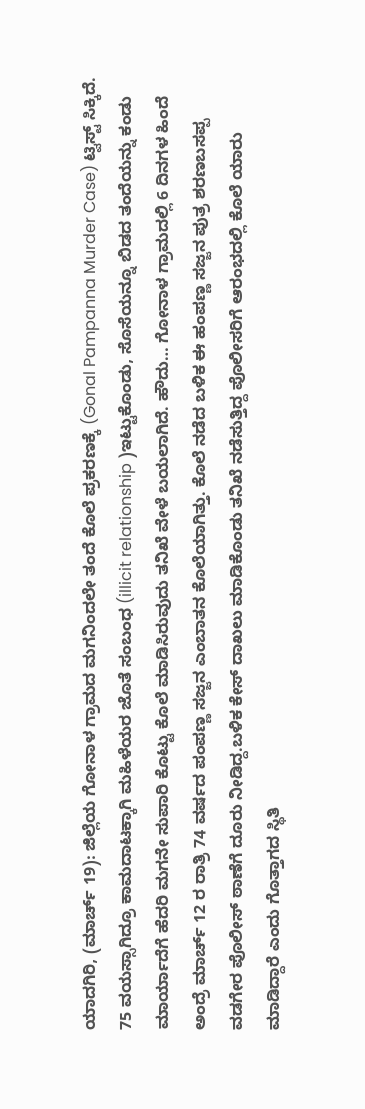ಯಾದಗಿರಿ, (ಮಾರ್ಚ್ 19): ಜಿಲ್ಲೆಯ ಗೋನಾಳ ಗ್ರಾಮದ ಮಗನಿಂದಲೇ ತಂದೆ ಕೊಲೆ ಪ್ರಕರಣಕ್ಕೆ (Gonal Pampanna Murder Case) ಟ್ವಿಸ್ಟ್ ಸಿಕ್ಕಿದೆ. 75 ವಯಸ್ಸಾಗಿದ್ರೂ ಕಾಮದಾಟಕ್ಕಾಗಿ ಮಹಿಳೆಯರ ಜೊತೆ ಸಂಬಂಧ (illicit relationship )ಇಟ್ಟುಕೊಂಡು, ಸೊಸೆಯನ್ನೂ ಬಿಡದ ತಂದೆಯನ್ನು ಕಂಡು ಮಾರ್ಯಾದೆಗೆ ಹೆದರಿ ಮಗನೇ ಸುಪಾರಿ ಕೊಟ್ಟು ಕೊಲೆ ಮಾಡಿಸಿರುವುದು ತನಿಖೆ ವೇಳೆ ಬಯಲಾಗಿದೆ. ಹೌದು… ಗೋನಾಳ ಗ್ರಾಮದಲ್ಲಿ 6 ದಿನಗಳ ಹಿಂದೆ ಅಂದ್ರೆ ಮಾರ್ಚ್ 12 ರ ರಾತ್ರಿ 74 ವರ್ಷದ ಪಂಪಣ್ಣ ಸಜ್ಜನ ಎಂಬಾತನ ಕೊಲೆಯಾಗಿತ್ತು. ಕೊಲೆ ನಡೆದ ಬಳಿಕ ಈ ಹಂಪಣ್ಣ ಸಜ್ಜನ ಪುತ್ರ ಶರಣಬಸಪ್ಪ ವಡಗೇರ ಪೊಲೀಸ್ ಠಾಣೆಗೆ ದೂರು ನೀಡಿದ್ದ.ಬಳಿಕ ಕೇಸ್ ದಾಖಲು ಮಾಡಿಕೊಂಡು ತನಿಖೆ ನಡೆಸುತ್ತಿದ್ದ ಪೊಲೀಸರಿಗೆ ಆರಂಭದಲ್ಲಿ ಕೊಲೆ ಯಾರು ಮಾಡಿದ್ದಾರೆ ಎಂದು ಗೊತ್ತಾಗದ ಸ್ಥಿತಿ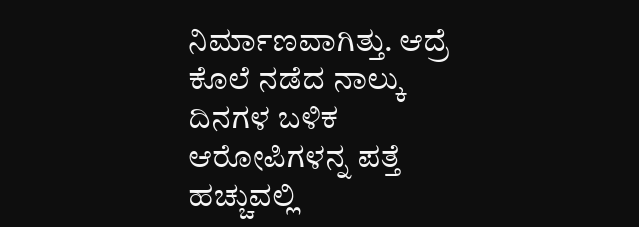ನಿರ್ಮಾಣವಾಗಿತ್ತು. ಆದ್ರೆ ಕೊಲೆ ನಡೆದ ನಾಲ್ಕು ದಿನಗಳ ಬಳಿಕ ಆರೋಪಿಗಳನ್ನ ಪತ್ತೆ ಹಚ್ಚುವಲ್ಲಿ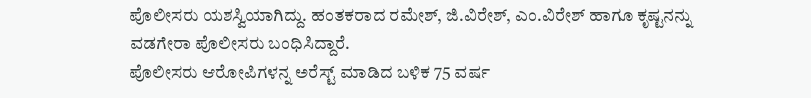ಪೊಲೀಸರು ಯಶಸ್ವಿಯಾಗಿದ್ದು. ಹಂತಕರಾದ ರಮೇಶ್, ಜಿ.ವಿರೇಶ್, ಎಂ.ವಿರೇಶ್ ಹಾಗೂ ಕೃಷ್ಟನನ್ನು ವಡಗೇರಾ ಪೊಲೀಸರು ಬಂಧಿಸಿದ್ದಾರೆ.
ಪೊಲೀಸರು ಆರೋಪಿಗಳನ್ನ ಅರೆಸ್ಟ್ ಮಾಡಿದ ಬಳಿಕ 75 ವರ್ಷ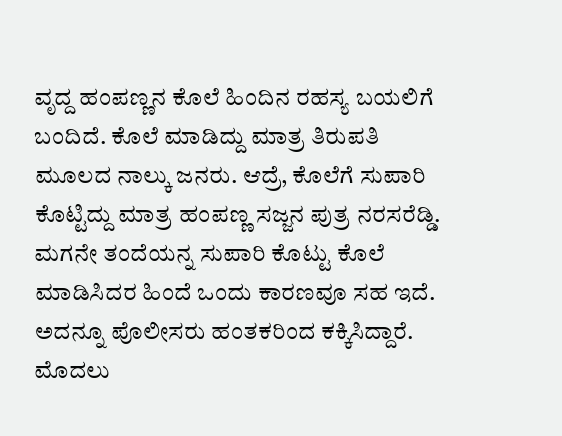ವೃದ್ದ ಹಂಪಣ್ಣನ ಕೊಲೆ ಹಿಂದಿನ ರಹಸ್ಯ ಬಯಲಿಗೆ ಬಂದಿದೆ. ಕೊಲೆ ಮಾಡಿದ್ದು ಮಾತ್ರ ತಿರುಪತಿ ಮೂಲದ ನಾಲ್ಕು ಜನರು. ಆದ್ರೆ, ಕೊಲೆಗೆ ಸುಪಾರಿ ಕೊಟ್ಟಿದ್ದು ಮಾತ್ರ ಹಂಪಣ್ಣ ಸಜ್ಜನ ಪುತ್ರ ನರಸರೆಡ್ಡಿ. ಮಗನೇ ತಂದೆಯನ್ನ ಸುಪಾರಿ ಕೊಟ್ಟು ಕೊಲೆ ಮಾಡಿಸಿದರ ಹಿಂದೆ ಒಂದು ಕಾರಣವೂ ಸಹ ಇದೆ. ಅದನ್ನೂ ಪೊಲೀಸರು ಹಂತಕರಿಂದ ಕಕ್ಕಿಸಿದ್ದಾರೆ. ಮೊದಲು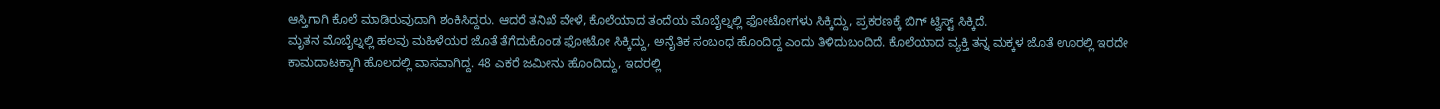ಆಸ್ತಿಗಾಗಿ ಕೊಲೆ ಮಾಡಿರುವುದಾಗಿ ಶಂಕಿಸಿದ್ದರು. ಆದರೆ ತನಿಖೆ ವೇಳೆ, ಕೊಲೆಯಾದ ತಂದೆಯ ಮೊಬೈಲ್ನಲ್ಲಿ ಫೋಟೋಗಳು ಸಿಕ್ಕಿದ್ದು, ಪ್ರಕರಣಕ್ಕೆ ಬಿಗ್ ಟ್ವಿಸ್ಟ್ ಸಿಕ್ಕಿದೆ.
ಮೃತನ ಮೊಬೈಲ್ನಲ್ಲಿ ಹಲವು ಮಹಿಳೆಯರ ಜೊತೆ ತೆಗೆದುಕೊಂಡ ಫೋಟೋ ಸಿಕ್ಕಿದ್ದು, ಅನೈತಿಕ ಸಂಬಂಧ ಹೊಂದಿದ್ದ ಎಂದು ತಿಳಿದುಬಂದಿದೆ. ಕೊಲೆಯಾದ ವ್ಯಕ್ತಿ ತನ್ನ ಮಕ್ಕಳ ಜೊತೆ ಊರಲ್ಲಿ ಇರದೇ ಕಾಮದಾಟಕ್ಕಾಗಿ ಹೊಲದಲ್ಲಿ ವಾಸವಾಗಿದ್ದ. 48 ಎಕರೆ ಜಮೀನು ಹೊಂದಿದ್ದು, ಇದರಲ್ಲಿ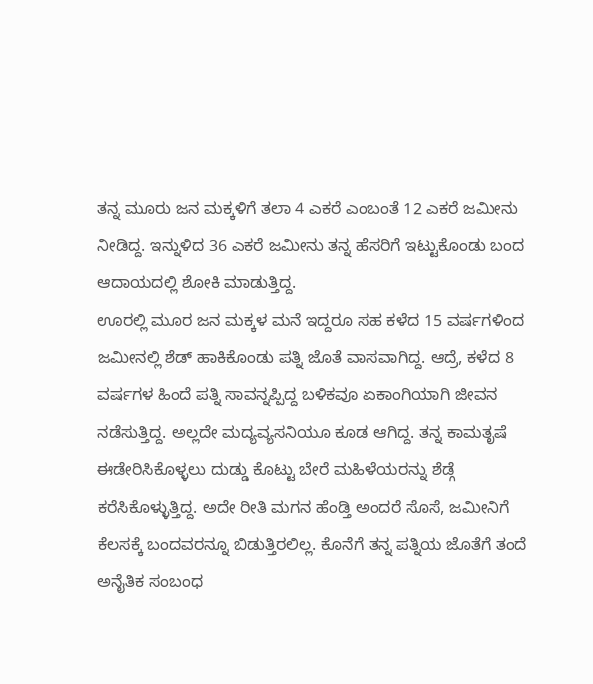ತನ್ನ ಮೂರು ಜನ ಮಕ್ಕಳಿಗೆ ತಲಾ 4 ಎಕರೆ ಎಂಬಂತೆ 12 ಎಕರೆ ಜಮೀನು ನೀಡಿದ್ದ. ಇನ್ನುಳಿದ 36 ಎಕರೆ ಜಮೀನು ತನ್ನ ಹೆಸರಿಗೆ ಇಟ್ಟುಕೊಂಡು ಬಂದ ಆದಾಯದಲ್ಲಿ ಶೋಕಿ ಮಾಡುತ್ತಿದ್ದ.
ಊರಲ್ಲಿ ಮೂರ ಜನ ಮಕ್ಕಳ ಮನೆ ಇದ್ದರೂ ಸಹ ಕಳೆದ 15 ವರ್ಷಗಳಿಂದ ಜಮೀನಲ್ಲಿ ಶೆಡ್ ಹಾಕಿಕೊಂಡು ಪತ್ನಿ ಜೊತೆ ವಾಸವಾಗಿದ್ದ. ಆದ್ರೆ, ಕಳೆದ 8 ವರ್ಷಗಳ ಹಿಂದೆ ಪತ್ನಿ ಸಾವನ್ನಪ್ಪಿದ್ದ ಬಳಿಕವೂ ಏಕಾಂಗಿಯಾಗಿ ಜೀವನ ನಡೆಸುತ್ತಿದ್ದ. ಅಲ್ಲದೇ ಮದ್ಯವ್ಯಸನಿಯೂ ಕೂಡ ಆಗಿದ್ದ. ತನ್ನ ಕಾಮತೃಷೆ ಈಡೇರಿಸಿಕೊಳ್ಳಲು ದುಡ್ಡು ಕೊಟ್ಟು ಬೇರೆ ಮಹಿಳೆಯರನ್ನು ಶೆಡ್ಗೆ ಕರೆಸಿಕೊಳ್ಳುತ್ತಿದ್ದ. ಅದೇ ರೀತಿ ಮಗನ ಹೆಂಡ್ತಿ ಅಂದರೆ ಸೊಸೆ, ಜಮೀನಿಗೆ ಕೆಲಸಕ್ಕೆ ಬಂದವರನ್ನೂ ಬಿಡುತ್ತಿರಲಿಲ್ಲ. ಕೊನೆಗೆ ತನ್ನ ಪತ್ನಿಯ ಜೊತೆಗೆ ತಂದೆ ಅನೈತಿಕ ಸಂಬಂಧ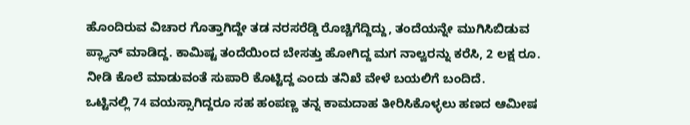ಹೊಂದಿರುವ ವಿಚಾರ ಗೊತ್ತಾಗಿದ್ದೇ ತಡ ನರಸರೆಡ್ಡಿ ರೊಚ್ಚಿಗೆದ್ದಿದ್ದು, ತಂದೆಯನ್ನೇ ಮುಗಿಸಿಬಿಡುವ ಪ್ಲ್ಯಾನ್ ಮಾಡಿದ್ದ. ಕಾಮಿಷ್ಟ ತಂದೆಯಿಂದ ಬೇಸತ್ತು ಹೋಗಿದ್ದ ಮಗ ನಾಲ್ವರನ್ನು ಕರೆಸಿ, 2 ಲಕ್ಷ ರೂ. ನೀಡಿ ಕೊಲೆ ಮಾಡುವಂತೆ ಸುಪಾರಿ ಕೊಟ್ಟಿದ್ದ ಎಂದು ತನಿಖೆ ವೇಳೆ ಬಯಲಿಗೆ ಬಂದಿದೆ.
ಒಟ್ಟಿನಲ್ಲಿ 74 ವಯಸ್ಸಾಗಿದ್ದರೂ ಸಹ ಹಂಪಣ್ಣ ತನ್ನ ಕಾಮದಾಹ ತೀರಿಸಿಕೊಳ್ಳಲು ಹಣದ ಆಮೀಷ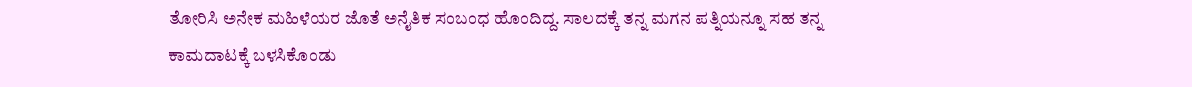ತೋರಿಸಿ ಅನೇಕ ಮಹಿಳೆಯರ ಜೊತೆ ಅನೈತಿಕ ಸಂಬಂಧ ಹೊಂದಿದ್ದ. ಸಾಲದಕ್ಕೆ ತನ್ನ ಮಗನ ಪತ್ನಿಯನ್ನೂ ಸಹ ತನ್ನ ಕಾಮದಾಟಕ್ಕೆ ಬಳಸಿಕೊಂಡು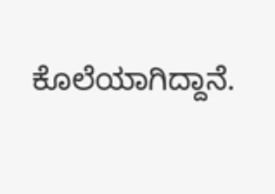ಕೊಲೆಯಾಗಿದ್ದಾನೆ.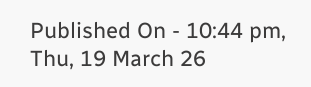Published On - 10:44 pm, Thu, 19 March 26